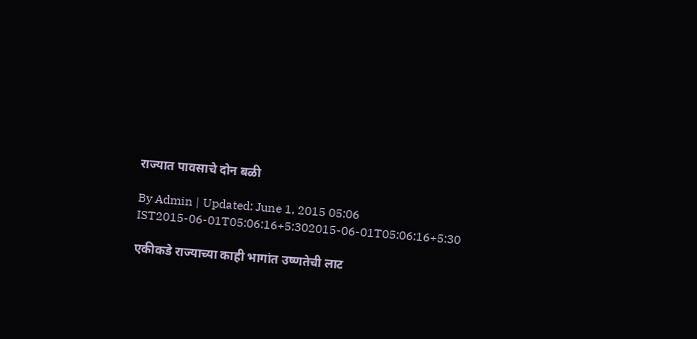राज्यात पावसाचे दोन बळी

By Admin | Updated: June 1, 2015 05:06 IST2015-06-01T05:06:16+5:302015-06-01T05:06:16+5:30

एकीकडे राज्याच्या काही भागांत उष्णतेची लाट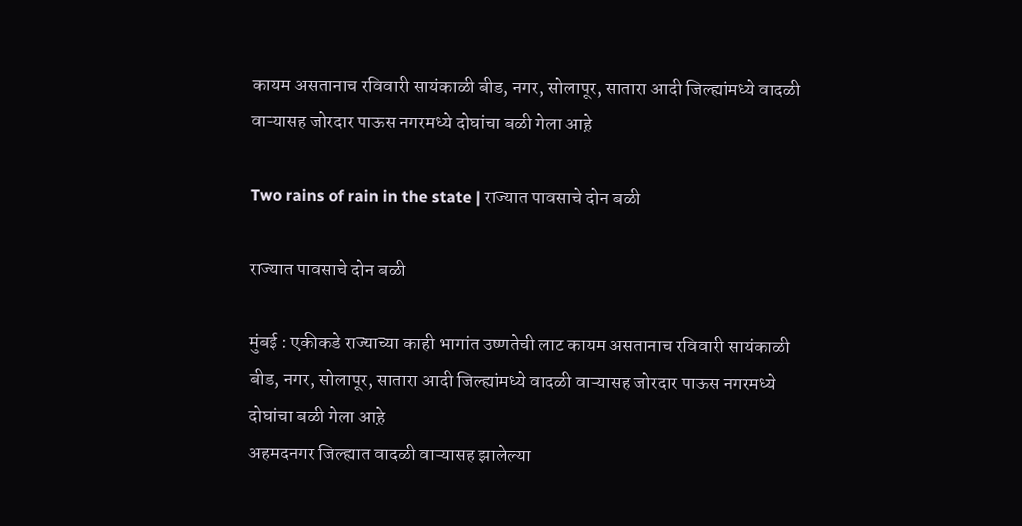कायम असतानाच रविवारी सायंकाळी बीड, नगर, सोलापूर, सातारा आदी जिल्ह्यांमध्ये वादळी वाऱ्यासह जोरदार पाऊस नगरमध्ये दोघांचा बळी गेला आह़े

Two rains of rain in the state | राज्यात पावसाचे दोन बळी

राज्यात पावसाचे दोन बळी

मुंबई : एकीकडे राज्याच्या काही भागांत उष्णतेची लाट कायम असतानाच रविवारी सायंकाळी बीड, नगर, सोलापूर, सातारा आदी जिल्ह्यांमध्ये वादळी वाऱ्यासह जोरदार पाऊस नगरमध्ये दोघांचा बळी गेला आह़े
अहमदनगर जिल्ह्यात वादळी वाऱ्यासह झालेल्या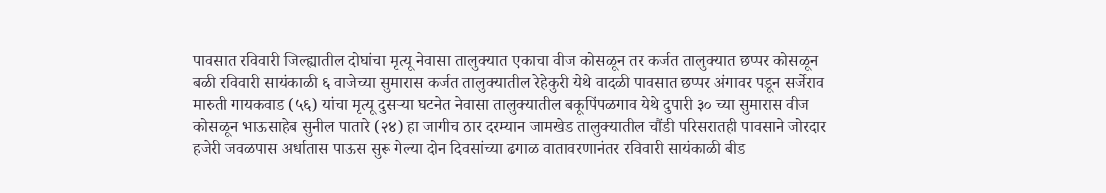पावसात रविवारी जिल्ह्यातील दोघांचा मृत्यू नेवासा तालुक्यात एकाचा वीज कोसळून तर कर्जत तालुक्यात छप्पर कोसळून बळी रविवारी सायंकाळी ६ वाजेच्या सुमारास कर्जत तालुक्यातील रेहेकुरी येथे वादळी पावसात छप्पर अंगावर पडून सर्जेराव मारुती गायकवाड (५६) यांचा मृत्यू दुसऱ्या घटनेत नेवासा तालुक्यातील बकूपिंपळगाव येथे दुपारी ३० च्या सुमारास वीज कोसळून भाऊसाहेब सुनील पातारे (२४) हा जागीच ठार दरम्यान जामखेड तालुक्यातील चौंडी परिसरातही पावसाने जोरदार हजेरी जवळपास अर्धातास पाऊस सुरू गेल्या दोन दिवसांच्या ढगाळ वातावरणानंतर रविवारी सायंकाळी बीड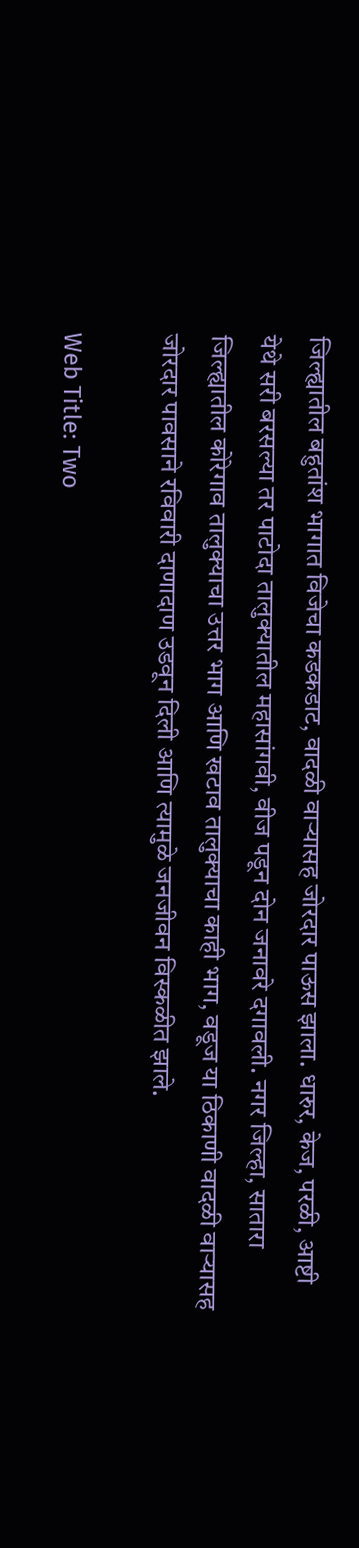जिल्ह्यातील बहुतांश भागात विजेचा कडकडाट, वादळी वाऱ्यासह जोरदार पाऊस झाला. धारुर, केज, परळी, आष्टी येथे सरी बरसल्या तर पाटोदा तालुक्यातील महासांगवी, वीज पडून दोन जनावरे दगावली. नगर जिल्हा, सातारा जिल्ह्यातील कोरेगाव तालुक्याचा उत्तर भाग आणि खटाव तालुक्याचा काही भाग, वडूज या ठिकाणी वादळी वाऱ्यासह जोरदार पावसाने रविवारी दाणादाण उडवून दिली आणि त्यामुळे जनजीवन विस्कळीत झाले.

Web Title: Two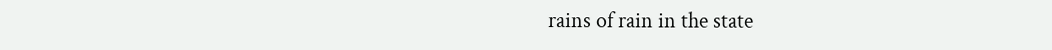rains of rain in the state